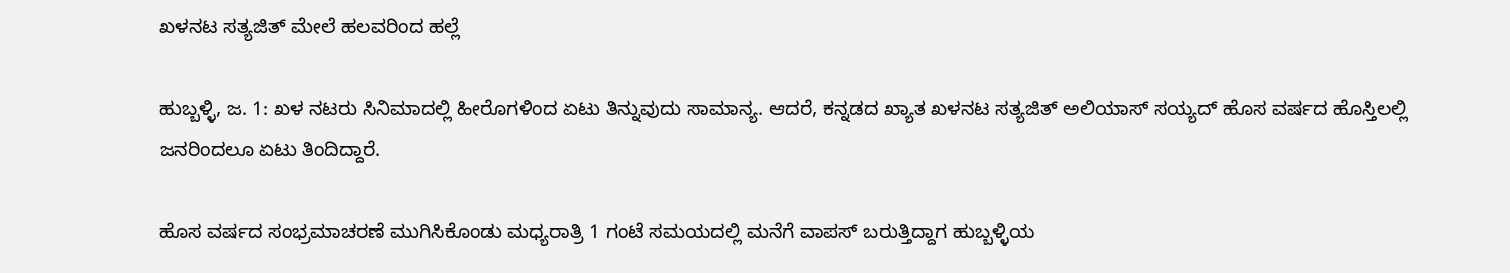ಖಳನಟ ಸತ್ಯಜಿತ್ ಮೇಲೆ ಹಲವರಿಂದ ಹಲ್ಲೆ

ಹುಬ್ಬಳ್ಳಿ, ಜ. 1: ಖಳ ನಟರು ಸಿನಿಮಾದಲ್ಲಿ ಹೀರೊಗಳಿಂದ ಏಟು ತಿನ್ನುವುದು ಸಾಮಾನ್ಯ. ಆದರೆ, ಕನ್ನಡದ ಖ್ಯಾತ ಖಳನಟ ಸತ್ಯಜಿತ್ ಅಲಿಯಾಸ್ ಸಯ್ಯದ್ ಹೊಸ ವರ್ಷದ ಹೊಸ್ತಿಲಲ್ಲಿ ಜನರಿಂದಲೂ ಏಟು ತಿಂದಿದ್ದಾರೆ.

ಹೊಸ ವರ್ಷದ ಸಂಭ್ರಮಾಚರಣೆ ಮುಗಿಸಿಕೊಂಡು ಮಧ್ಯರಾತ್ರಿ 1 ಗಂಟೆ ಸಮಯದಲ್ಲಿ ಮನೆಗೆ ವಾಪಸ್ ಬರುತ್ತಿದ್ದಾಗ ಹುಬ್ಬಳ್ಳಿಯ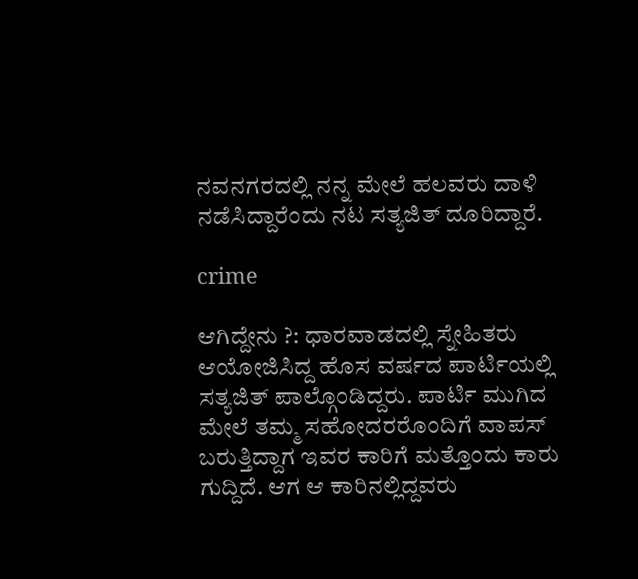ನವನಗರದಲ್ಲಿ ನನ್ನ ಮೇಲೆ ಹಲವರು ದಾಳಿ ನಡೆಸಿದ್ದಾರೆಂದು ನಟ ಸತ್ಯಜಿತ್ ದೂರಿದ್ದಾರೆ.

crime

ಆಗಿದ್ದೇನು ?: ಧಾರವಾಡದಲ್ಲಿ ಸ್ನೇಹಿತರು ಆಯೋಜಿಸಿದ್ದ ಹೊಸ ವರ್ಷದ ಪಾರ್ಟಿಯಲ್ಲಿ ಸತ್ಯಜಿತ್ ಪಾಲ್ಗೊಂಡಿದ್ದರು. ಪಾರ್ಟಿ ಮುಗಿದ ಮೇಲೆ ತಮ್ಮ ಸಹೋದರರೊಂದಿಗೆ ವಾಪಸ್ ಬರುತ್ತಿದ್ದಾಗ ಇವರ ಕಾರಿಗೆ ಮತ್ತೊಂದು ಕಾರು ಗುದ್ದಿದೆ. ಆಗ ಆ ಕಾರಿನಲ್ಲಿದ್ದವರು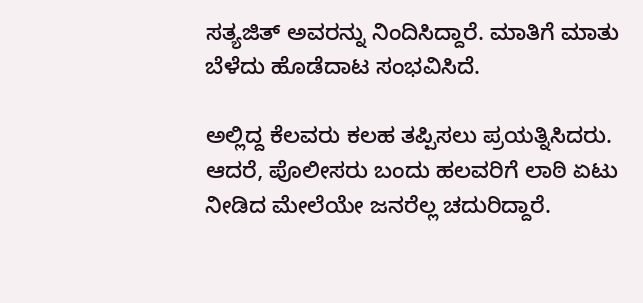ಸತ್ಯಜಿತ್ ಅವರನ್ನು ನಿಂದಿಸಿದ್ದಾರೆ. ಮಾತಿಗೆ ಮಾತು ಬೆಳೆದು ಹೊಡೆದಾಟ ಸಂಭವಿಸಿದೆ.

ಅಲ್ಲಿದ್ದ ಕೆಲವರು ಕಲಹ ತಪ್ಪಿಸಲು ಪ್ರಯತ್ನಿಸಿದರು. ಆದರೆ, ಪೊಲೀಸರು ಬಂದು ಹಲವರಿಗೆ ಲಾಠಿ ಏಟು ನೀಡಿದ ಮೇಲೆಯೇ ಜನರೆಲ್ಲ ಚದುರಿದ್ದಾರೆ.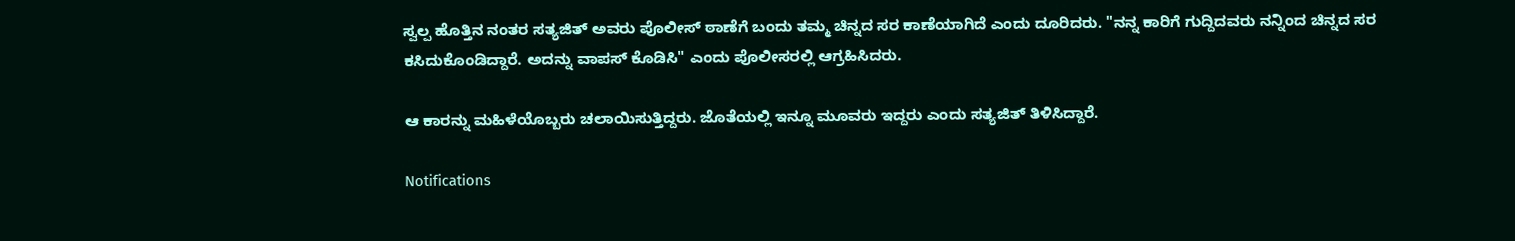ಸ್ವಲ್ಪ ಹೊತ್ತಿನ ನಂತರ ಸತ್ಯಜಿತ್ ಅವರು ಪೊಲೀಸ್ ಠಾಣೆಗೆ ಬಂದು ತಮ್ಮ ಚಿನ್ನದ ಸರ ಕಾಣೆಯಾಗಿದೆ ಎಂದು ದೂರಿದರು. "ನನ್ನ ಕಾರಿಗೆ ಗುದ್ದಿದವರು ನನ್ನಿಂದ ಚಿನ್ನದ ಸರ ಕಸಿದುಕೊಂಡಿದ್ದಾರೆ. ಅದನ್ನು ವಾಪಸ್ ಕೊಡಿಸಿ" ಎಂದು ಪೊಲೀಸರಲ್ಲಿ ಆಗ್ರಹಿಸಿದರು.

ಆ ಕಾರನ್ನು ಮಹಿಳೆಯೊಬ್ಬರು ಚಲಾಯಿಸುತ್ತಿದ್ದರು. ಜೊತೆಯಲ್ಲಿ ಇನ್ನೂ ಮೂವರು ಇದ್ದರು ಎಂದು ಸತ್ಯಜಿತ್ ತಿಳಿಸಿದ್ದಾರೆ.

Notifications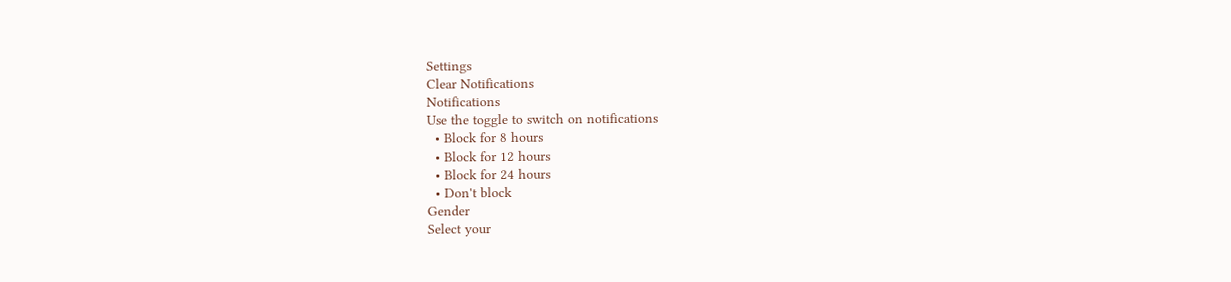Settings
Clear Notifications
Notifications
Use the toggle to switch on notifications
  • Block for 8 hours
  • Block for 12 hours
  • Block for 24 hours
  • Don't block
Gender
Select your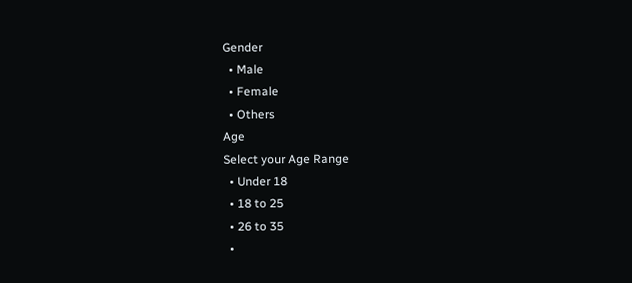Gender
  • Male
  • Female
  • Others
Age
Select your Age Range
  • Under 18
  • 18 to 25
  • 26 to 35
  •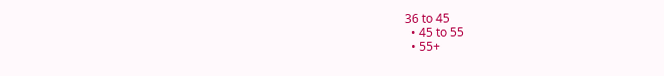36 to 45
  • 45 to 55
  • 55+